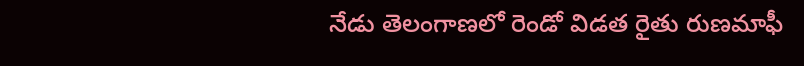నేడు తెలంగాణలో రెండో విడత రైతు రుణమాఫీ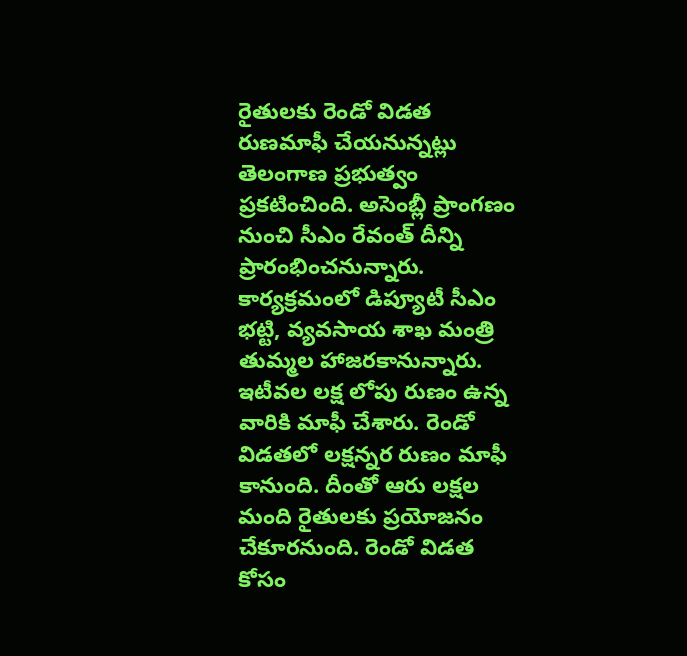రైతులకు రెండో విడత రుణమాఫీ చేయనున్నట్లు తెలంగాణ ప్రభుత్వం ప్రకటించింది. అసెంబ్లీ ప్రాంగణం నుంచి సీఎం రేవంత్‌ దీన్ని ప్రారంభించనున్నారు. కార్యక్రమంలో డిప్యూటీ సీఎం భట్టి, వ్యవసాయ శాఖ మంత్రి తుమ్మల హాజరకానున్నారు. ఇటీవల లక్ష లోపు రుణం ఉన్న వారికి మాఫీ చేశారు. రెండో విడతలో లక్షన్నర రుణం మాఫీ కానుంది. దీంతో ఆరు లక్షల మంది రైతులకు ప్రయోజనం చేకూరనుంది. రెండో విడత కోసం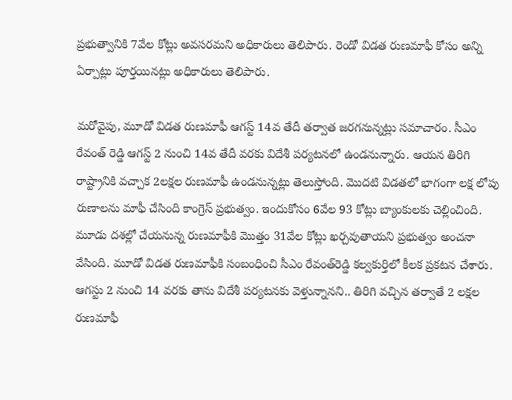ప్రభుత్వానికి 7వేల కోట్లు అవసరమని అధికారులు తెలిపారు. రెండో విడత రుణమాఫీ కోసం అన్ని ఏర్పాట్లు పూర్తయినట్లు అధికారులు తెలిపారు.

మరోవైపు, మూడో విడత రుణమాఫీ ఆగస్ట్ 14వ తేదీ తర్వాత జరగనున్నట్లు సమాచారం. సీఎం రేవంత్ రెడ్డి ఆగస్ట్ 2 నుంచి 14వ తేదీ వరకు విదేశీ పర్యటనలో ఉండనున్నారు. ఆయన తిరిగి రాష్ట్రానికి వచ్చాక 2లక్షల రుణమాఫీ ఉండనున్నట్లు తెలుస్తోంది. మొదటి విడతలో భాగంగా లక్ష లోపు రుణాలను మాఫీ చేసింది కాంగ్రెస్ ప్రభుత్వం. ఇందుకోసం 6వేల 93 కోట్లు బ్యాంకులకు చెల్లించింది. మూడు దశల్లో చేయనున్న రుణమాఫీకి మొత్తం 31వేల కోట్లు ఖర్చవుతాయని ప్రభుత్వం అంచనా వేసింది. మూడో విడత రుణమాఫీకి సంబంధించి సీఎం రేవంత్‌రెడ్డి కల్వకుర్తిలో కీలక ప్రకటన చేశారు. ఆగస్టు 2 నుంచి 14 వరకు తాను విదేశీ పర్యటనకు వెళ్తున్నానని.. తిరిగి వచ్చిన తర్వాతే 2 లక్షల రుణమాఫీ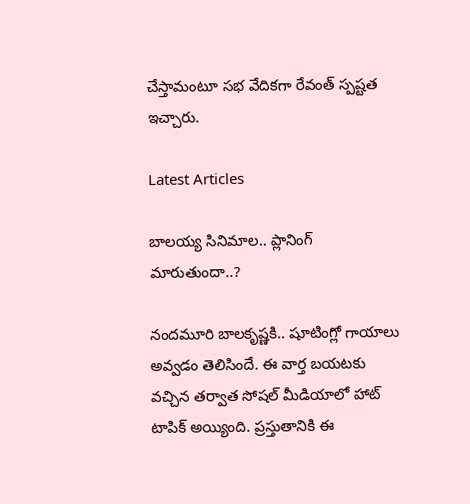చేస్తామంటూ సభ వేదికగా రేవంత్ స్పష్టత ఇచ్చారు.

Latest Articles

బాలయ్య సినిమాల.. ప్లానింగ్ మారుతుందా..?

నందమూరి బాలకృష్ణకి.. షూటింగ్లో గాయాలు అవ్వడం తెలిసిందే. ఈ వార్త బయటకు వచ్చిన తర్వాత సోషల్ మీడియాలో హాట్ టాపిక్ అయ్యింది. ప్రస్తుతానికి ఈ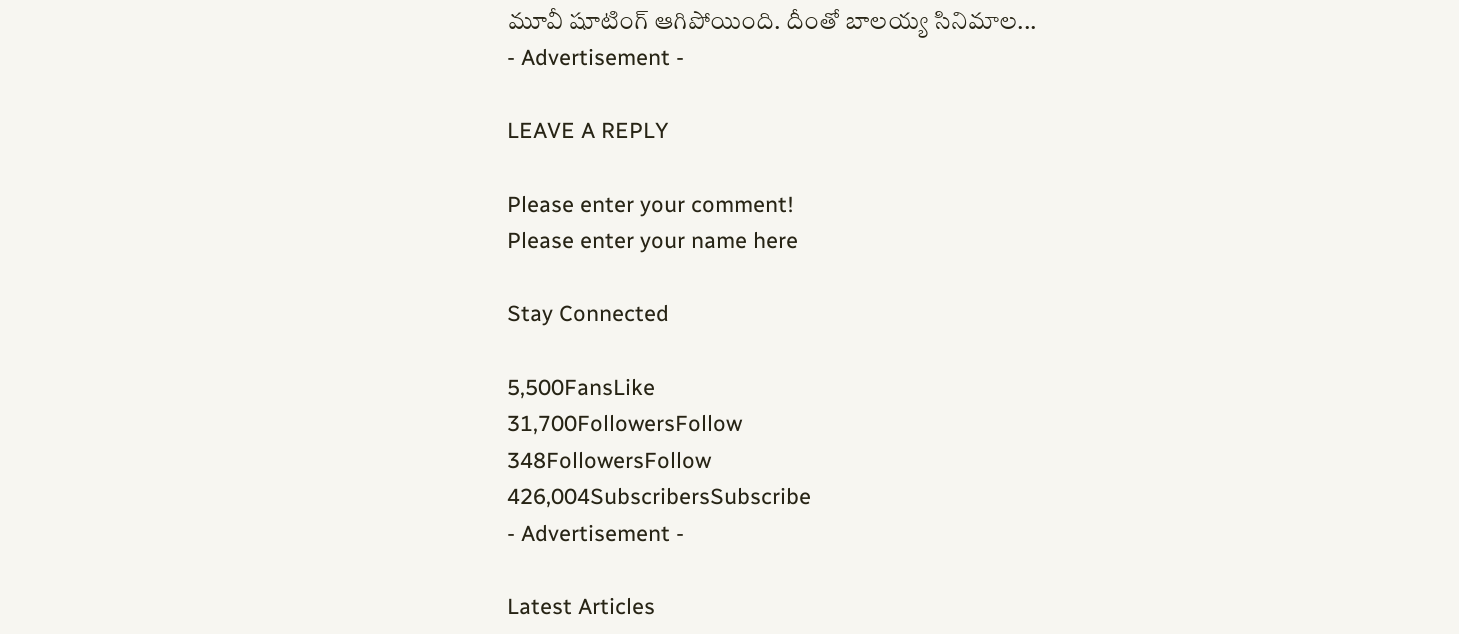మూవీ షూటింగ్ ఆగిపోయింది. దీంతో బాలయ్య సినిమాల...
- Advertisement -

LEAVE A REPLY

Please enter your comment!
Please enter your name here

Stay Connected

5,500FansLike
31,700FollowersFollow
348FollowersFollow
426,004SubscribersSubscribe
- Advertisement -

Latest Articles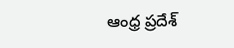ఆంధ్ర ప్రదేశ్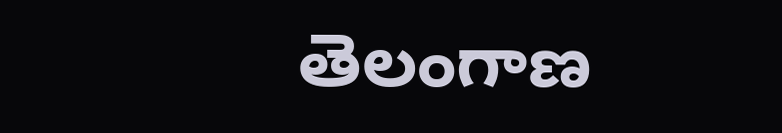తెలంగాణ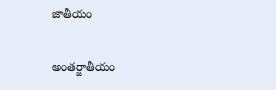జాతీయం

అంతర్జాతీయం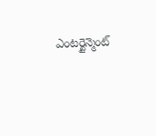ఎంటర్టైన్మెంట్